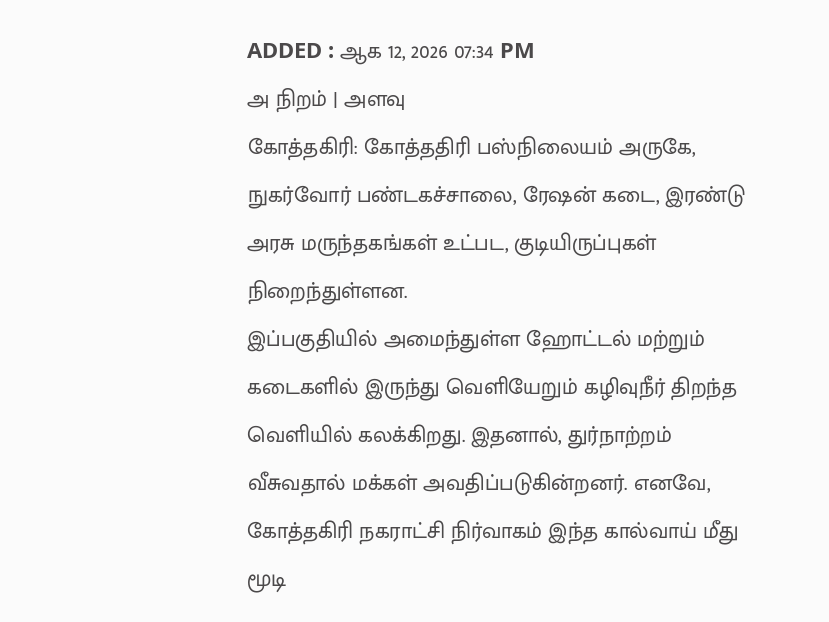ADDED : ஆக 12, 2026 07:34 PM
அ நிறம் | அளவு
கோத்தகிரி: கோத்ததிரி பஸ்நிலையம் அருகே, நுகர்வோர் பண்டகச்சாலை, ரேஷன் கடை, இரண்டு அரசு மருந்தகங்கள் உட்பட, குடியிருப்புகள் நிறைந்துள்ளன.
இப்பகுதியில் அமைந்துள்ள ஹோட்டல் மற்றும் கடைகளில் இருந்து வெளியேறும் கழிவுநீர் திறந்த வெளியில் கலக்கிறது. இதனால், துர்நாற்றம் வீசுவதால் மக்கள் அவதிப்படுகின்றனர். எனவே, கோத்தகிரி நகராட்சி நிர்வாகம் இந்த கால்வாய் மீது மூடி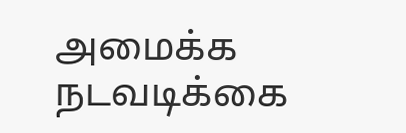அமைக்க நடவடிக்கை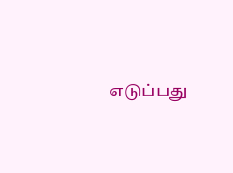எடுப்பது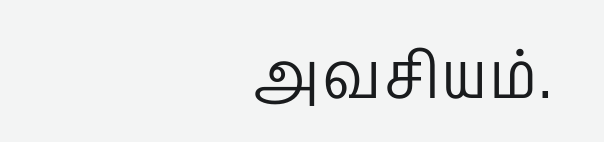அவசியம்.